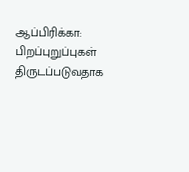ஆப்பிரிக்கா: பிறப்புறுப்புகள் திருடப்படுவதாக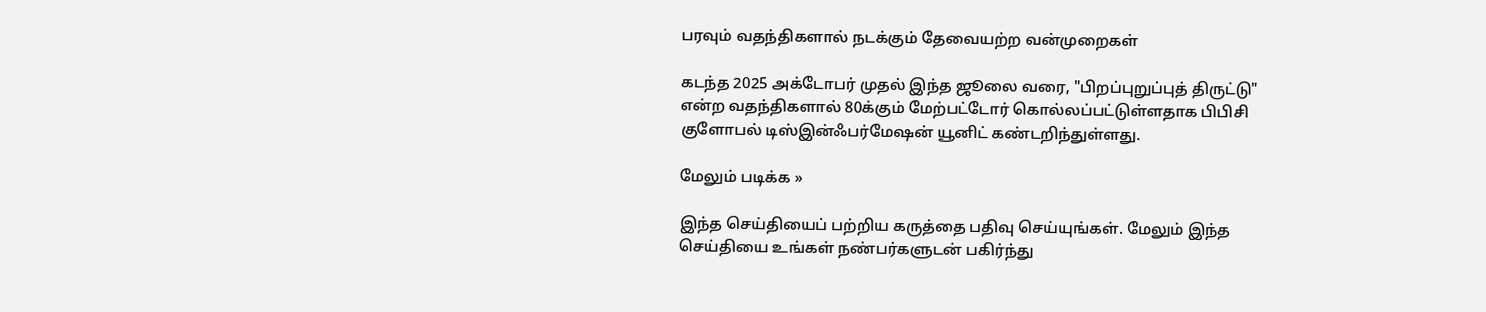பரவும் வதந்திகளால் நடக்கும் தேவையற்ற வன்முறைகள்

கடந்த 2025 அக்டோபர் முதல் இந்த ஜூலை வரை, "பிறப்புறுப்புத் திருட்டு" என்ற வதந்திகளால் 80க்கும் மேற்பட்டோர் கொல்லப்பட்டுள்ளதாக பிபிசி குளோபல் டிஸ்இன்ஃபர்மேஷன் யூனிட் கண்டறிந்துள்ளது.

மேலும் படிக்க »

இந்த செய்தியைப் பற்றிய கருத்தை பதிவு செய்யுங்கள். மேலும் இந்த செய்தியை உங்கள் நண்பர்களுடன் பகிர்ந்து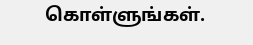கொள்ளுங்கள்.